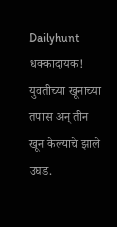Dailyhunt
धक्कादायक! युवतीच्या खूनाच्या तपास अन् तीन खून केल्याचे झाले उघड.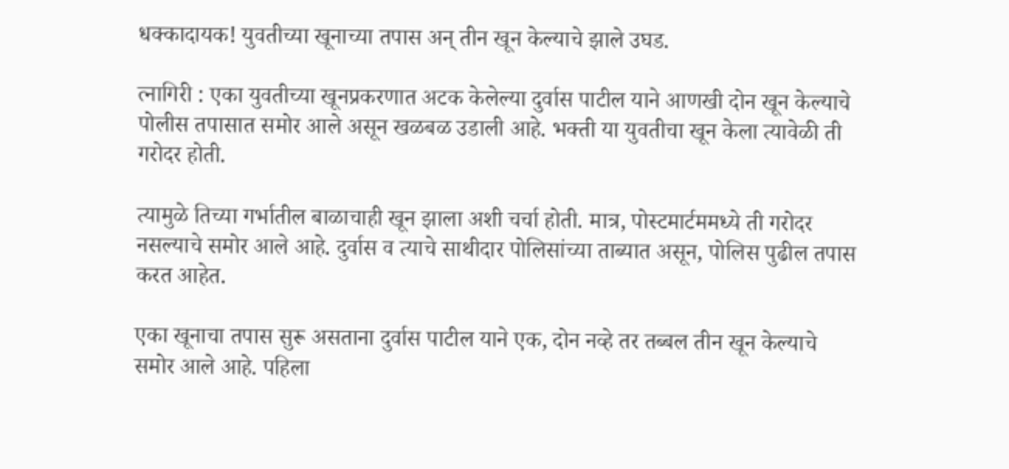धक्कादायक! युवतीच्या खूनाच्या तपास अन् तीन खून केल्याचे झाले उघड.

त्नागिरी : एका युवतीच्या खूनप्रकरणात अटक केलेल्या दुर्वास पाटील याने आणखी दोन खून केल्याचे पोलीस तपासात समोर आले असून खळबळ उडाली आहे. भक्ती या युवतीचा खून केला त्यावेळी ती गरोदर होती.

त्यामुळे तिच्या गर्भातील बाळाचाही खून झाला अशी चर्चा होती. मात्र, पोस्टमार्टममध्ये ती गरोदर नसल्याचे समोर आले आहे. दुर्वास व त्याचे साथीदार पोलिसांच्या ताब्यात असून, पोलिस पुढील तपास करत आहेत.

एका खूनाचा तपास सुरू असताना दुर्वास पाटील याने एक, दोन नव्हे तर तब्बल तीन खून केल्याचे समोर आले आहे. पहिला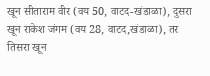खून सीताराम वीर (वय 50, वाटद-खंडाळा), दुसरा खून राकेश जंगम (वय 28, वाटद,खंडाळा), तर तिसरा खून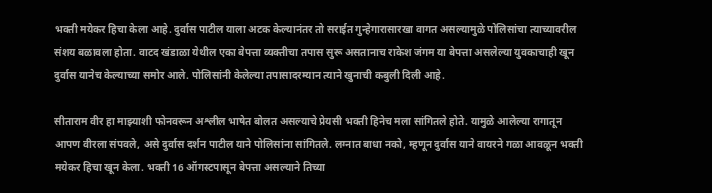भक्ती मयेकर हिचा केला आहे. दुर्वास पाटील याला अटक केल्यानंतर तो सराईत गुन्हेगारासारखा वागत असल्यामुळे पोलिसांचा त्याच्यावरील संशय बळावला होता. वाटद खंडाळा येथील एका बेपत्ता व्यक्तीचा तपास सुरू असतानाच राकेश जंगम या बेपत्ता असलेल्या युवकाचाही खून दुर्वास यानेच केल्याच्या समोर आले. पोलिसांनी केलेल्या तपासादरम्यान त्याने खुनाची कबुली दिली आहे.

सीताराम वीर हा माझ्याशी फोनवरून अश्लील भाषेत बोलत असल्याचे प्रेयसी भक्ती हिनेच मला सांगितले होते. यामुळे आलेल्या रागातून आपण वीरला संपवले, असे दुर्वास दर्शन पाटील याने पोलिसांना सांगितले. लग्नात बाधा नको, म्हणून दुर्वास याने वायरने गळा आवळून भक्ती मयेकर हिचा खून केला. भक्ती 16 ऑगस्टपासून बेपत्ता असल्याने तिच्या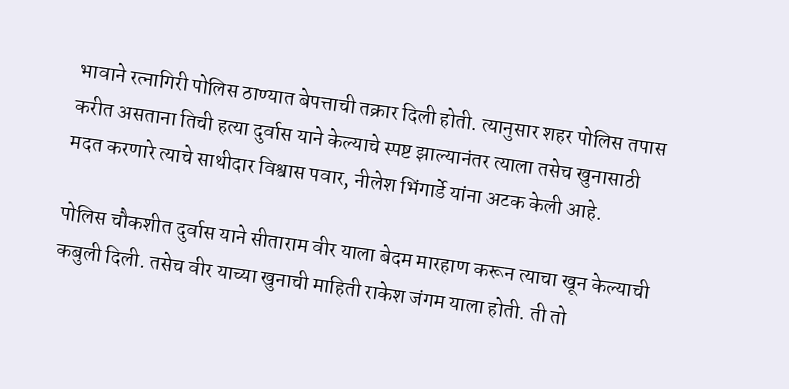भावाने रत्नागिरी पोलिस ठाण्यात बेपत्ताची तक्रार दिली होती. त्यानुसार शहर पोलिस तपास करीत असताना तिची हत्या दुर्वास याने केल्याचे स्पष्ट झाल्यानंतर त्याला तसेच खुनासाठी मदत करणारे त्याचे साथीदार विश्वास पवार, नीलेश भिंगार्डे यांना अटक केली आहे.

पोलिस चौकशीत दुर्वास याने सीताराम वीर याला बेदम मारहाण करून त्याचा खून केल्याची कबुली दिली. तसेच वीर याच्या खुनाची माहिती राकेश जंगम याला होती. ती तो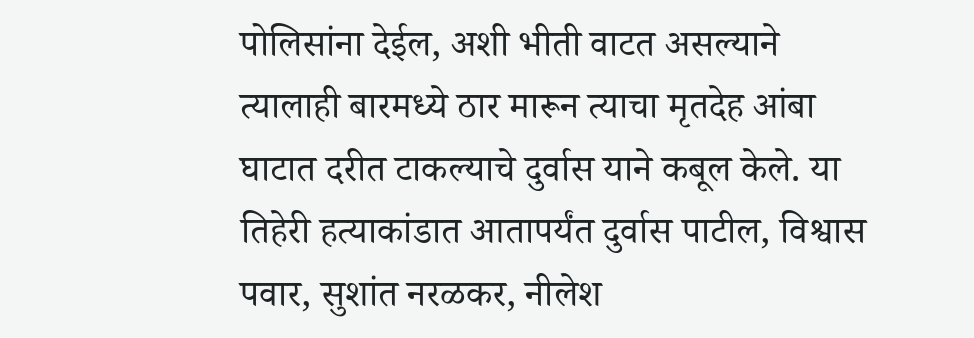पोलिसांना देईल, अशी भीती वाटत असल्याने त्यालाही बारमध्ये ठार मारून त्याचा मृतदेह आंबा घाटात दरीत टाकल्याचे दुर्वास याने कबूल केले. या तिहेरी हत्याकांडात आतापर्यंत दुर्वास पाटील, विश्वास पवार, सुशांत नरळकर, नीलेश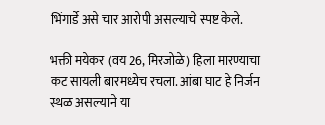भिंगार्डे असे चार आरोपी असल्याचे स्पष्ट केले.

भक्ती मयेकर (वय 26, मिरजोळे) हिला मारण्याचा कट सायली बारमध्येच रचला. आंबा घाट हे निर्जन स्थळ असल्याने या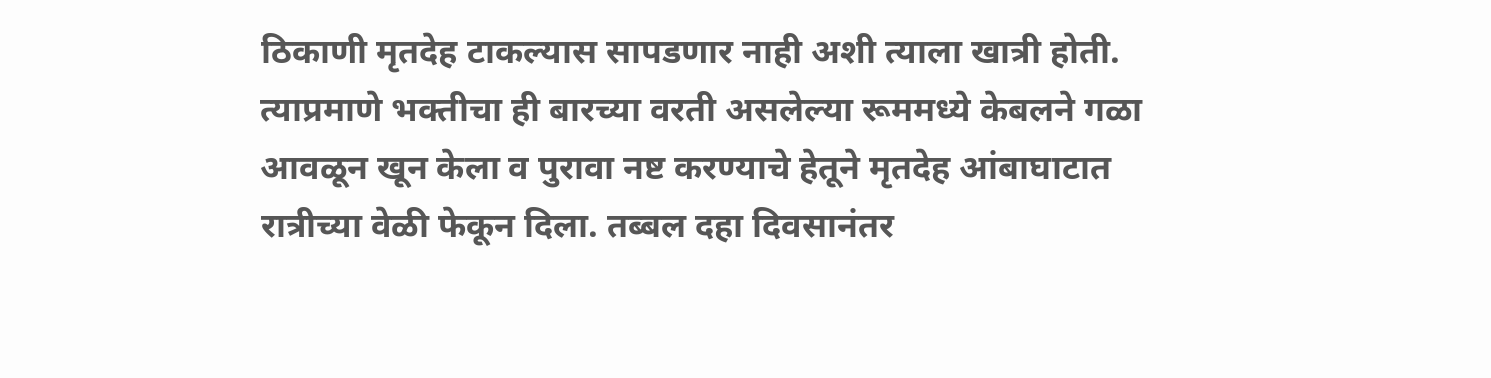ठिकाणी मृतदेह टाकल्यास सापडणार नाही अशी त्याला खात्री होती. त्याप्रमाणे भक्तीचा ही बारच्या वरती असलेल्या रूममध्ये केबलने गळा आवळून खून केला व पुरावा नष्ट करण्याचे हेतूने मृतदेह आंबाघाटात रात्रीच्या वेळी फेकून दिला. तब्बल दहा दिवसानंतर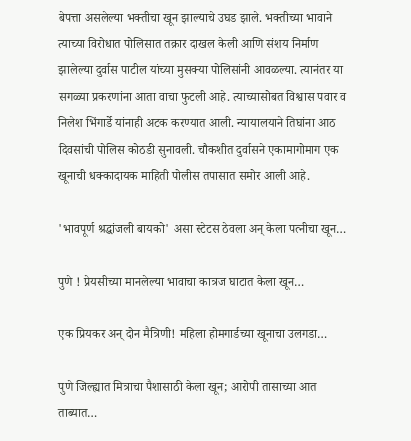बेपत्ता असलेल्या भक्तीचा खून झाल्याचे उघड झाले. भक्तीच्या भावाने त्याच्या विरोधात पोलिसात तक्रार दाखल केली आणि संशय निर्माण झालेल्या दुर्वास पाटील यांच्या मुसक्या पोलिसांनी आवळल्या. त्यानंतर या सगळ्या प्रकरणांना आता वाचा फुटली आहे. त्याच्यासोबत विश्वास पवार व निलेश भिंगार्डे यांनाही अटक करण्यात आली. न्यायालयाने तिघांना आठ दिवसांची पोलिस कोठडी सुनावली. चौकशीत दुर्वासने एकामागोमाग एक खूनाची धक्कादायक माहिती पोलीस तपासात समोर आली आहे.

'भावपूर्ण श्रद्धांजली बायको' असा स्टेटस ठेवला अन् केला पत्नीचा खून…

पुणे ! प्रेयसीच्या मानलेल्या भावाचा कात्रज घाटात केला खून…

एक प्रियकर अन् दोन मैत्रिणी! महिला होमगार्डच्या खूनाचा उलगडा…

पुणे जिल्ह्यात मित्राचा पैशासाठी केला खून; आरोपी तासाच्या आत ताब्यात…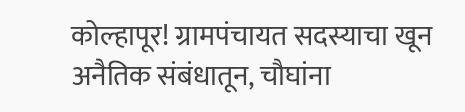कोल्हापूर! ग्रामपंचायत सदस्याचा खून अनैतिक संबंधातून, चौघांना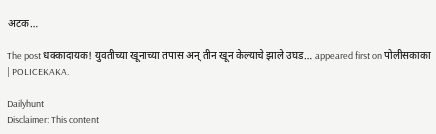अटक…

The post धक्कादायक! युवतीच्या खूनाच्या तपास अन् तीन खून केल्याचे झाले उघड… appeared first on पोलीसकाका | POLICEKAKA.

Dailyhunt
Disclaimer: This content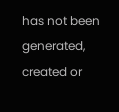has not been generated, created or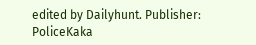edited by Dailyhunt. Publisher: PoliceKaka